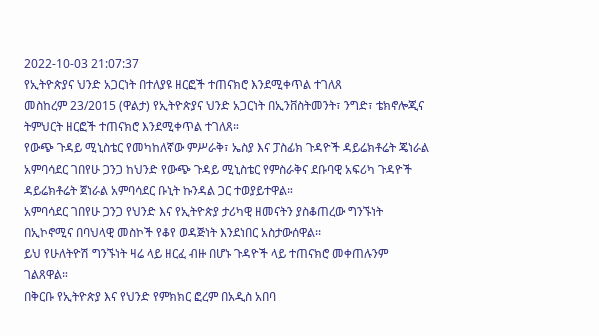2022-10-03 21:07:37
የኢትዮጵያና ህንድ አጋርነት በተለያዩ ዘርፎች ተጠናክሮ እንደሚቀጥል ተገለጸ
መስከረም 23/2015 (ዋልታ) የኢትዮጵያና ህንድ አጋርነት በኢንቨስትመንት፣ ንግድ፣ ቴክኖሎጂና ትምህርት ዘርፎች ተጠናክሮ እንደሚቀጥል ተገለጸ።
የውጭ ጉዳይ ሚኒስቴር የመካከለኛው ምሥራቅ፣ ኤስያ እና ፓስፊክ ጉዳዮች ዳይሬክቶሬት ጄነራል አምባሳደር ገበየሁ ጋንጋ ከህንድ የውጭ ጉዳይ ሚኒስቴር የምስራቅና ደቡባዊ አፍሪካ ጉዳዮች ዳይሬክቶሬት ጀነራል አምባሳደር ቡኒት ኩንዳል ጋር ተወያይተዋል።
አምባሳደር ገበየሁ ጋንጋ የህንድ እና የኢትዮጵያ ታሪካዊ ዘመናትን ያስቆጠረው ግንኙነት በኢኮኖሚና በባህላዊ መስኮች የቆየ ወዳጅነት እንደነበር አስታውሰዋል፡፡
ይህ የሁለትዮሽ ግንኙነት ዛሬ ላይ ዘርፈ ብዙ በሆኑ ጉዳዮች ላይ ተጠናክሮ መቀጠሉንም ገልጸዋል።
በቅርቡ የኢትዮጵያ እና የህንድ የምክክር ፎረም በአዲስ አበባ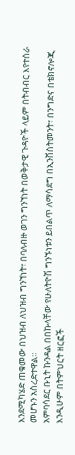እንደሚካሄድ ጠቁመው በህዝብ ለህዝብ ግንኘነት፣ በባለብዙ ወገን ግንኘነት በወቅታዊ ጉዳዮች ላይም በትብብር እየተሰራ መሆኑን አስረድተዋል።
አምባሳደር ቡኒት ኩንዳል በበኩላቸው የሁለትዮሽ ግንኙነቱን ይበልጥ ለማሳደግ በኢንቨስትመንት፣ በንግድና በቴክኖሎጂ እንዲሁም በትምህርት ዘርፎች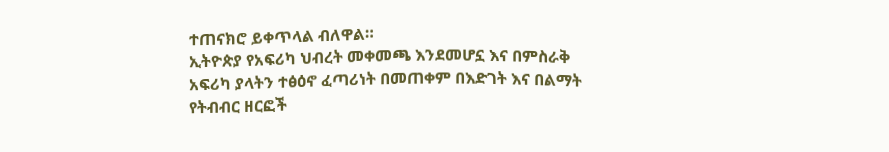ተጠናክሮ ይቀጥላል ብለዋል።
ኢትዮጵያ የአፍሪካ ህብረት መቀመጫ እንደመሆኗ እና በምስራቅ አፍሪካ ያላትን ተፅዕኖ ፈጣሪነት በመጠቀም በእድገት እና በልማት የትብብር ዘርፎች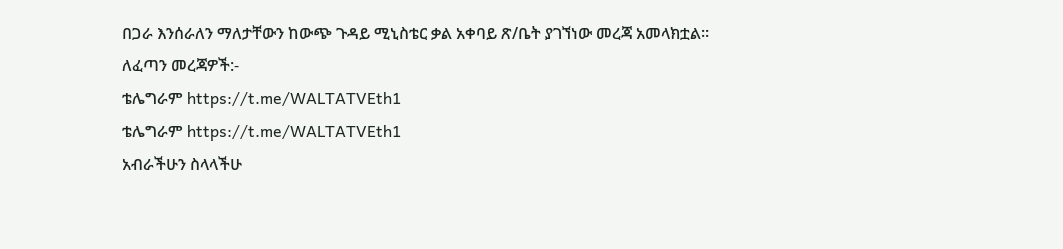በጋራ እንሰራለን ማለታቸውን ከውጭ ጉዳይ ሚኒስቴር ቃል አቀባይ ጽ/ቤት ያገኘነው መረጃ አመላክቷል።
ለፈጣን መረጃዎች:-
ቴሌግራም https://t.me/WALTATVEth1
ቴሌግራም https://t.me/WALTATVEth1
አብራችሁን ስላላችሁ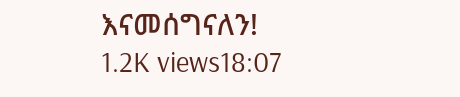እናመሰግናለን!
1.2K views18:07